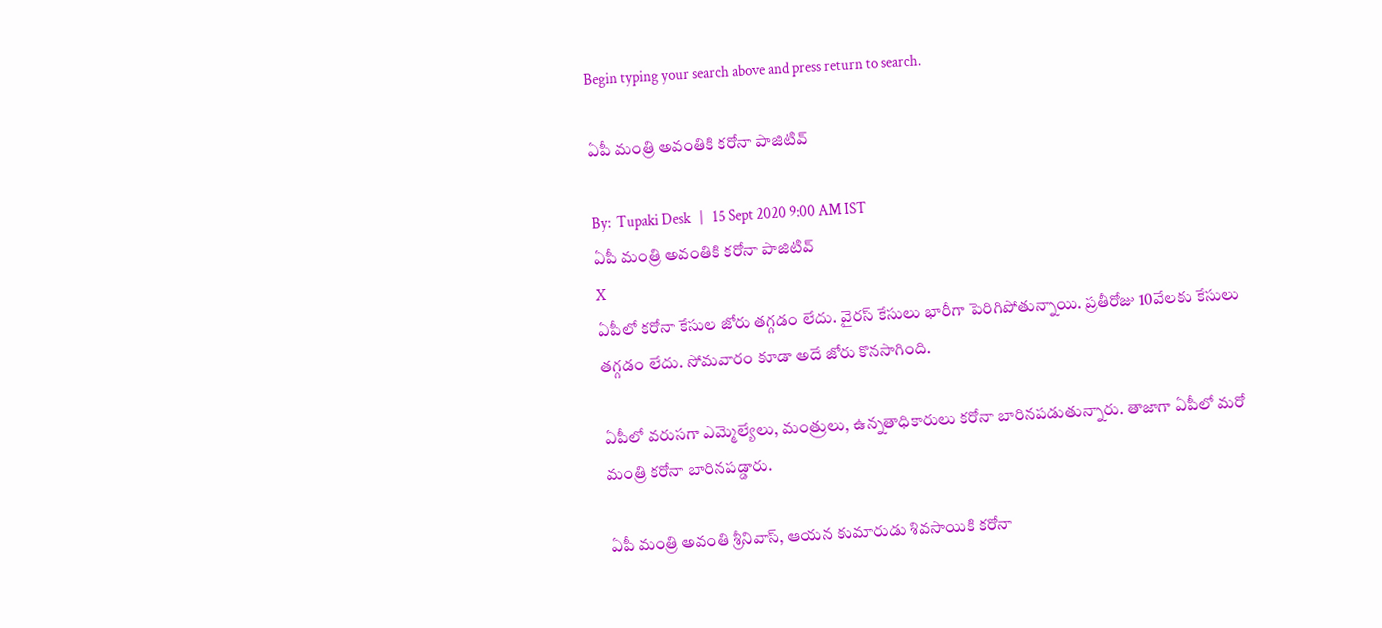Begin typing your search above and press return to search.

ఏపీ మంత్రి అవంతికి కరోనా పాజిటివ్

By:  Tupaki Desk   |   15 Sept 2020 9:00 AM IST
ఏపీ మంత్రి అవంతికి కరోనా పాజిటివ్
X
ఏపీలో కరోనా కేసుల జోరు తగ్గడం లేదు. వైరస్ కేసులు భారీగా పెరిగిపోతున్నాయి. ప్రతీరోజు 10వేలకు కేసులు తగ్గడం లేదు. సోమవారం కూడా అదే జోరు కొనసాగింది.

ఏపీలో వరుసగా ఎమ్మెల్యేలు, మంత్రులు, ఉన్నతాధికారులు కరోనా బారినపడుతున్నారు. తాజాగా ఏపీలో మరో మంత్రి కరోనా బారినపడ్డారు.

ఏపీ మంత్రి అవంతి శ్రీనివాస్, ఆయన కుమారుడు శివసాయికి కరోనా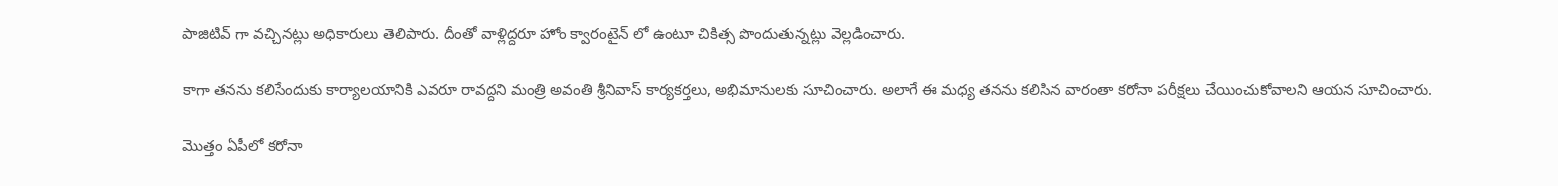పాజిటివ్ గా వచ్చినట్లు అధికారులు తెలిపారు. దీంతో వాళ్లిద్దరూ హోం క్వారంటైన్ లో ఉంటూ చికిత్స పొందుతున్నట్లు వెల్లడించారు.

కాగా తనను కలిసేందుకు కార్యాలయానికి ఎవరూ రావద్దని మంత్రి అవంతి శ్రీనివాస్ కార్యకర్తలు, అభిమానులకు సూచించారు. అలాగే ఈ మధ్య తనను కలిసిన వారంతా కరోనా పరీక్షలు చేయించుకోవాలని ఆయన సూచించారు.

మొత్తం ఏపీలో కరోనా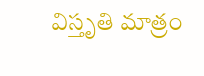విస్తృతి మాత్రం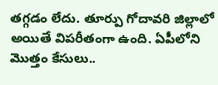తగ్గడం లేదు. తూర్పు గోదావరి జిల్లాలో అయితే విపరీతంగా ఉంది. ఏపీలోని మొత్తం కేసులు..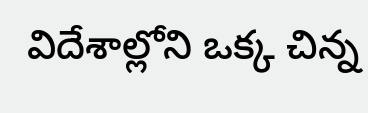విదేశాల్లోని ఒక్క చిన్న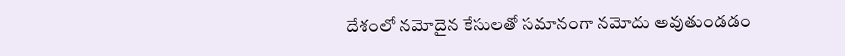దేశంలో నమోదైన కేసులతో సమానంగా నమోదు అవుతుండడం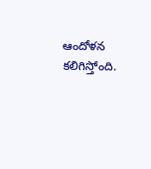ఆందోళన కలిగిస్తోంది.